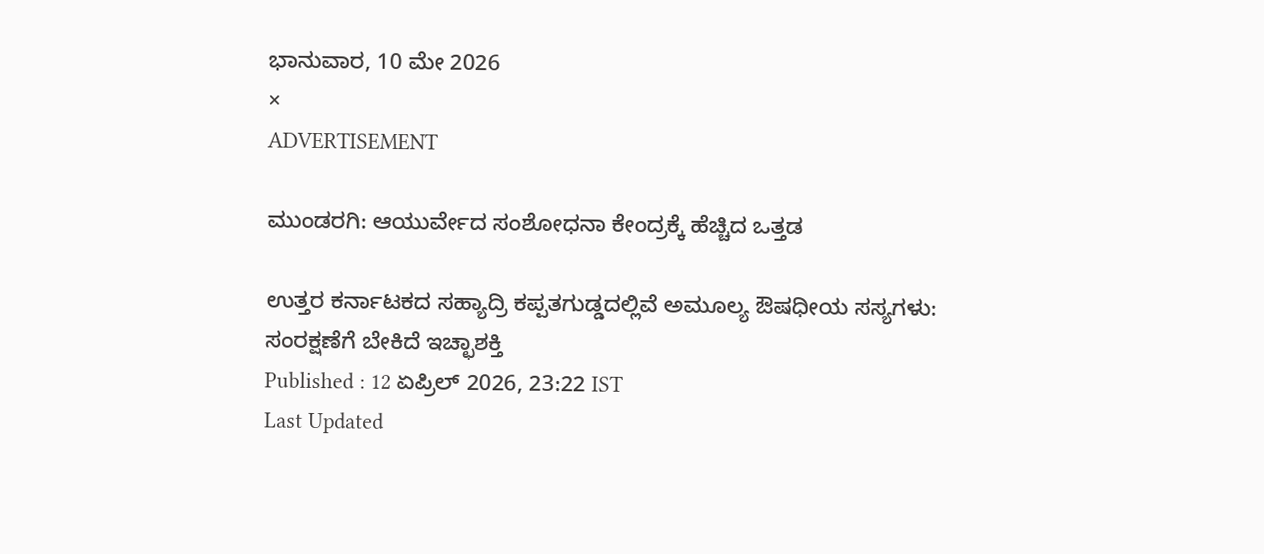ಭಾನುವಾರ, 10 ಮೇ 2026
×
ADVERTISEMENT

ಮುಂಡರಗಿ: ಆಯುರ್ವೇದ ಸಂಶೋಧನಾ ಕೇಂದ್ರಕ್ಕೆ ಹೆಚ್ಚಿದ ಒತ್ತಡ

ಉತ್ತರ ಕರ್ನಾಟಕದ ಸಹ್ಯಾದ್ರಿ ಕಪ್ಪತಗುಡ್ಡದಲ್ಲಿವೆ ಅಮೂಲ್ಯ ಔಷಧೀಯ ಸಸ್ಯಗಳು: ಸಂರಕ್ಷಣೆಗೆ ಬೇಕಿದೆ ಇಚ್ಛಾಶಕ್ತಿ
Published : 12 ಏಪ್ರಿಲ್ 2026, 23:22 IST
Last Updated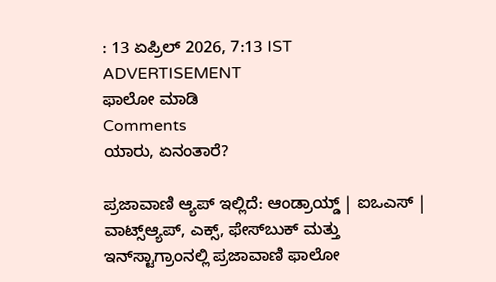: 13 ಏಪ್ರಿಲ್ 2026, 7:13 IST
ADVERTISEMENT
ಫಾಲೋ ಮಾಡಿ
Comments
ಯಾರು, ಏನಂತಾರೆ?

ಪ್ರಜಾವಾಣಿ ಆ್ಯಪ್ ಇಲ್ಲಿದೆ: ಆಂಡ್ರಾಯ್ಡ್ | ಐಒಎಸ್ | ವಾಟ್ಸ್ಆ್ಯಪ್, ಎಕ್ಸ್, ಫೇಸ್‌ಬುಕ್ ಮತ್ತು ಇನ್‌ಸ್ಟಾಗ್ರಾಂನಲ್ಲಿ ಪ್ರಜಾವಾಣಿ ಫಾಲೋ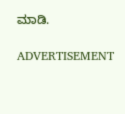ಮಾಡಿ.

ADVERTISEMENT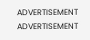ADVERTISEMENT
ADVERTISEMENT